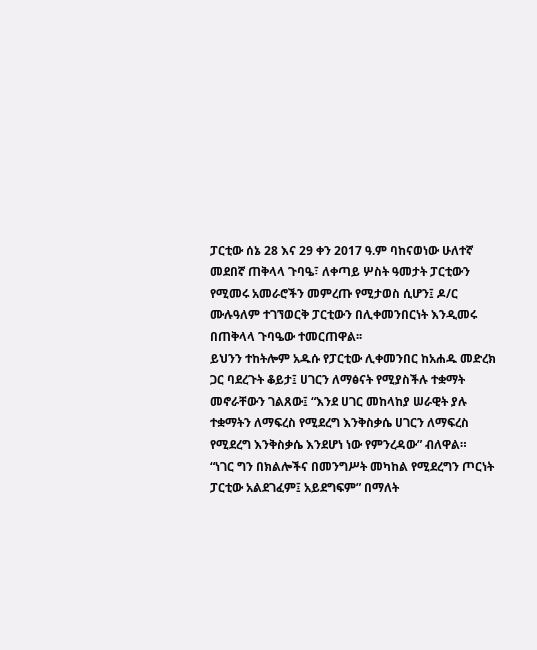ፓርቲው ሰኔ 28 እና 29 ቀን 2017 ዓ.ም ባከናወነው ሁለተኛ መደበኛ ጠቅላላ ጉባዔ፣ ለቀጣይ ሦስት ዓመታት ፓርቲውን የሚመሩ አመራሮችን መምረጡ የሚታወስ ሲሆን፤ ዶ/ር ሙሉዓለም ተገኘወርቅ ፓርቲውን በሊቀመንበርነት እንዲመሩ በጠቅላላ ጉባዔው ተመርጠዋል፡፡
ይህንን ተከትሎም አዱሱ የፓርቲው ሊቀመንበር ከአሐዱ መድረክ ጋር ባደረጉት ቆይታ፤ ሀገርን ለማፅናት የሚያስችሉ ተቋማት መኖራቸውን ገልጸው፤ “እንደ ሀገር መከላከያ ሠራዊት ያሉ ተቋማትን ለማፍረስ የሚደረግ እንቅስቃሴ ሀገርን ለማፍረስ የሚደረግ እንቅስቃሴ እንደሆነ ነው የምንረዳው” ብለዋል።
“ነገር ግን በክልሎችና በመንግሥት መካከል የሚደረግን ጦርነት ፓርቲው አልደገፈም፤ አይደግፍም” በማለት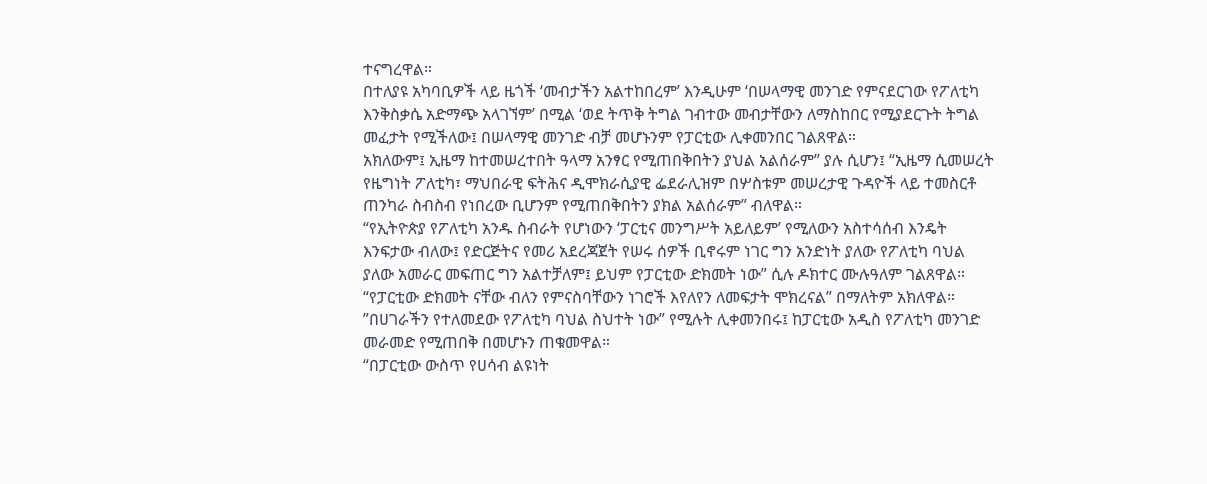ተናግረዋል።
በተለያዩ አካባቢዎች ላይ ዜጎች ‘መብታችን አልተከበረም’ እንዲሁም ‘በሠላማዊ መንገድ የምናደርገው የፖለቲካ እንቅስቃሴ አድማጭ አላገኘም’ በሚል ‘ወደ ትጥቅ ትግል ገብተው መብታቸውን ለማስከበር የሚያደርጉት ትግል መፈታት የሚችለው፤ በሠላማዊ መንገድ ብቻ መሆኑንም የፓርቲው ሊቀመንበር ገልጸዋል።
አክለውም፤ ኢዜማ ከተመሠረተበት ዓላማ አንፃር የሚጠበቅበትን ያህል አልሰራም” ያሉ ሲሆን፤ “ኢዜማ ሲመሠረት የዜግነት ፖለቲካ፣ ማህበራዊ ፍትሕና ዲሞክራሲያዊ ፌደራሊዝም በሦስቱም መሠረታዊ ጉዳዮች ላይ ተመስርቶ ጠንካራ ስብስብ የነበረው ቢሆንም የሚጠበቅበትን ያክል አልሰራም” ብለዋል።
“የኢትዮጵያ የፖለቲካ አንዱ ስብራት የሆነውን ‘ፓርቲና መንግሥት አይለይም’ የሚለውን አስተሳሰብ እንዴት እንፍታው ብለው፤ የድርጅትና የመሪ አደረጃጀት የሠሩ ሰዎች ቢኖሩም ነገር ግን አንድነት ያለው የፖለቲካ ባህል ያለው አመራር መፍጠር ግን አልተቻለም፤ ይህም የፓርቲው ድክመት ነው” ሲሉ ዶክተር ሙሉዓለም ገልጸዋል።
“የፓርቲው ድክመት ናቸው ብለን የምናስባቸውን ነገሮች እየለየን ለመፍታት ሞክረናል” በማለትም አክለዋል።
”በሀገራችን የተለመደው የፖለቲካ ባህል ስህተት ነው” የሚሉት ሊቀመንበሩ፤ ከፓርቲው አዲስ የፖለቲካ መንገድ መራመድ የሚጠበቅ በመሆኑን ጠቁመዋል።
“በፓርቲው ውስጥ የሀሳብ ልዩነት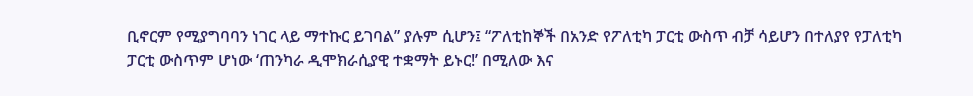ቢኖርም የሚያግባባን ነገር ላይ ማተኩር ይገባል” ያሉም ሲሆን፤ “ፖለቲከኞች በአንድ የፖለቲካ ፓርቲ ውስጥ ብቻ ሳይሆን በተለያየ የፓለቲካ ፓርቲ ውስጥም ሆነው ‘ጠንካራ ዲሞክራሲያዊ ተቋማት ይኑር!’ በሚለው እና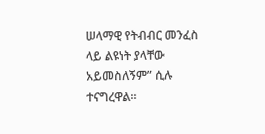ሠላማዊ የትብብር መንፈስ ላይ ልዩነት ያላቸው አይመስለኝም” ሲሉ ተናግረዋል።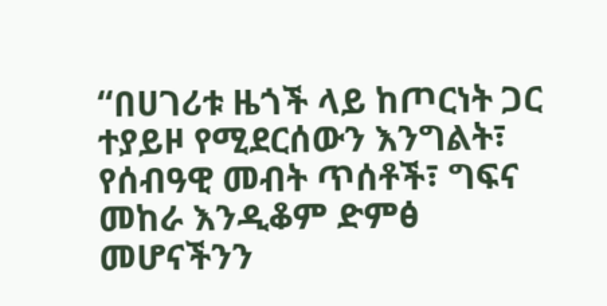“በሀገሪቱ ዜጎች ላይ ከጦርነት ጋር ተያይዞ የሚደርሰውን እንግልት፣ የሰብዓዊ መብት ጥሰቶች፣ ግፍና መከራ እንዲቆም ድምፅ መሆናችንን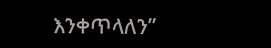እንቀጥላለን”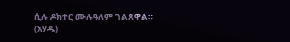ሲሉ ዶክተር ሙሉዓለም ገልጸዋል።
(አሃዱ)